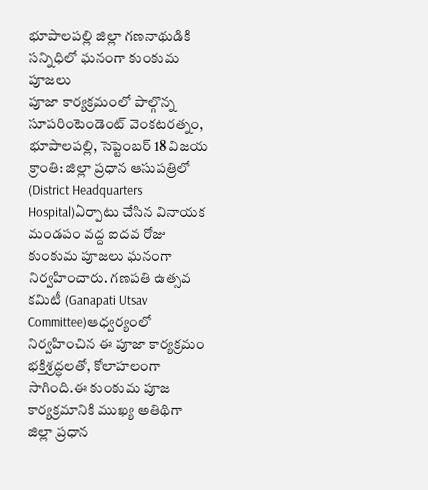భూపాలపల్లి జిల్లా గణనాథుడికి సన్నిధిలో ఘనంగా కుంకుమ పూజలు
పూజా కార్యక్రమంలో పాల్గొన్న సూపరింటెండెంట్ వెంకటరత్నం,
భూపాలపల్లి, సెప్టెంబర్ 18 విజయ క్రాంతి: జిల్లా ప్రధాన ఆసుపత్రిలో (District Headquarters Hospital)ఏర్పాటు చేసిన వినాయక మండపం వద్ద ఐదవ రోజు కుంకుమ పూజలు ఘనంగా నిర్వహించారు. గణపతి ఉత్సవ కమిటీ (Ganapati Utsav Committee)ఆధ్వర్యంలో నిర్వహించిన ఈ పూజా కార్యక్రమం భక్తిశ్రద్ధలతో, కోలాహలంగా సాగింది.ఈ కుంకుమ పూజ కార్యక్రమానికి ముఖ్య అతిథిగా జిల్లా ప్రధాన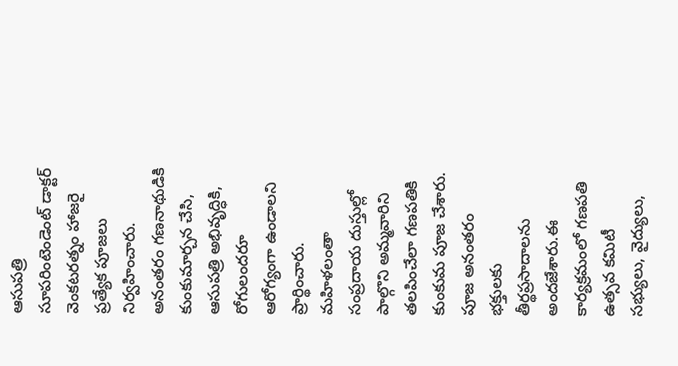ఆసుపత్రి సూపరింటెండెంట్ డాక్టర్ వెంకటరత్నం హాజరై ప్రత్యేక పూజలు నిర్వహించారు.
అనంతరం గణనాథుడికి కుంకుమార్చన చేసి, ఆసుపత్రి అభివృద్ధికి, రోగులందరూ ఆరోగ్యంగా ఉండాలని ప్రార్థించారు. మహిళలంతా సంప్రదాయ దుస్తుల్లో పాల్గొని అమ్మవారిని తలపించేలా గణపతికి కుంకుమ పూజ చేశారు. పూజ అనంతరం భక్తులకు తీర్థప్రసాదాలను అందజేశారు.ఈ కార్యక్రమంలో గణపతి ఉత్సవ కమిటీ సభ్యులు, వైద్యులు,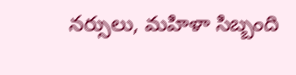నర్సులు, మహిళా సిబ్బంది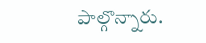పాల్గొన్నారు.